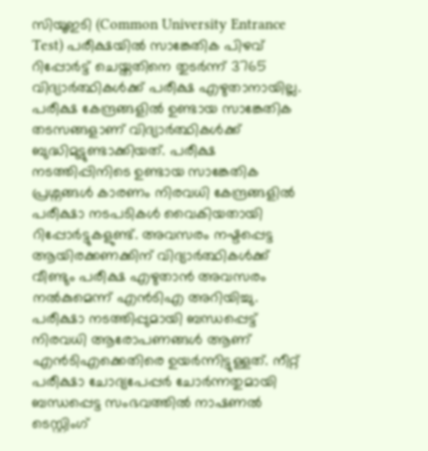സിയൂഇടി (Common University Entrance Test) പരീക്ഷയിൽ സാങ്കേതിക പിഴവ് റിപ്പോർട്ട് ചെയ്തതിനെ തുടർന്ന് 3765 വിദ്യാർത്ഥികൾക്ക് പരീക്ഷ എഴുതാനായില്ല. പരീക്ഷ കേന്ദ്രങ്ങളിൽ ഉണ്ടായ സാങ്കേതിക തടസങ്ങളാണ് വിദ്യാർത്ഥികൾക്ക് ബുദ്ധിമുട്ടുണ്ടാക്കിയത്. പരീക്ഷ നടത്തിപ്പിനിടെ ഉണ്ടായ സാങ്കേതിക പ്രശ്നങ്ങൾ കാരണം നിരവധി കേന്ദ്രങ്ങളിൽ പരീക്ഷാ നടപടികൾ വൈകിയതായി റിപ്പോർട്ടുകളുണ്ട്. അവസരം നഷ്ടപ്പെട്ട ആയിരക്കണക്കിന് വിദ്യാർത്ഥികൾക്ക് വീണ്ടും പരീക്ഷ എഴുതാൻ അവസരം നൽകുമെന്ന് എൻടിഎ അറിയിച്ചു.
പരീക്ഷാ നടത്തിപ്പുമായി ബന്ധപ്പെട്ട് നിരവധി ആരോപണങ്ങൾ ആണ് എൻടിഎക്കെതിരെ ഉയർന്നിട്ടുള്ളത്. നീറ്റ് പരീക്ഷാ ചോദ്യപേപ്പർ ചോർന്നതുമായി ബന്ധപ്പെട്ട സംഭവത്തിൽ നാഷണൽ ടെസ്റ്റിംഗ്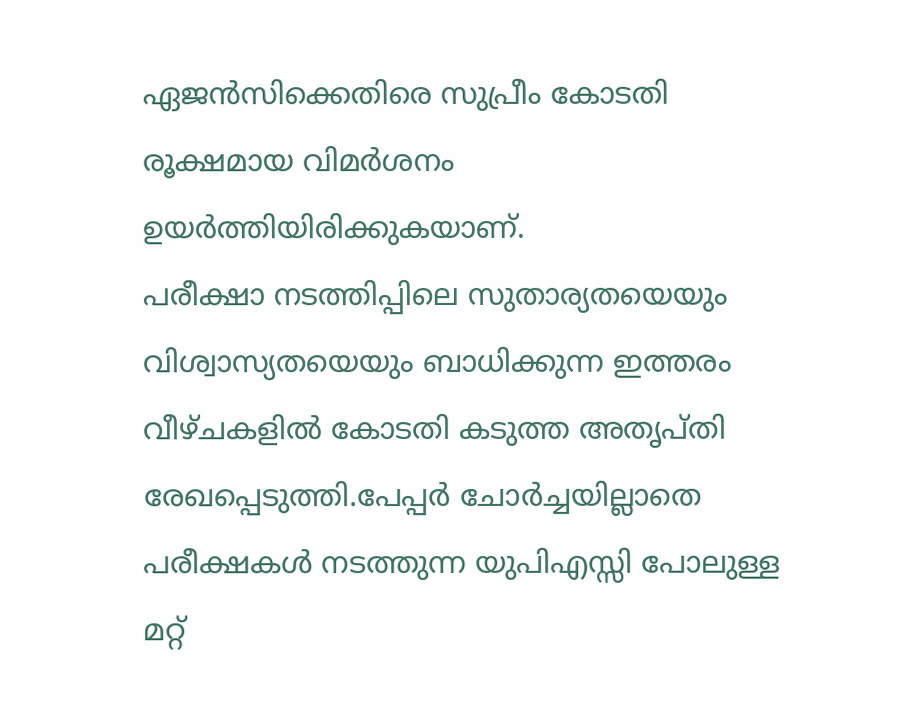ഏജൻസിക്കെതിരെ സുപ്രീം കോടതി രൂക്ഷമായ വിമർശനം ഉയർത്തിയിരിക്കുകയാണ്.
പരീക്ഷാ നടത്തിപ്പിലെ സുതാര്യതയെയും വിശ്വാസ്യതയെയും ബാധിക്കുന്ന ഇത്തരം വീഴ്ചകളിൽ കോടതി കടുത്ത അതൃപ്തി രേഖപ്പെടുത്തി.പേപ്പർ ചോർച്ചയില്ലാതെ പരീക്ഷകൾ നടത്തുന്ന യുപിഎസ്സി പോലുള്ള മറ്റ്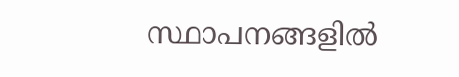സ്ഥാപനങ്ങളിൽ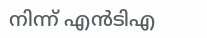നിന്ന് എൻടിഎ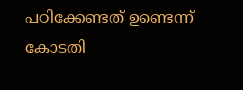പഠിക്കേണ്ടത് ഉണ്ടെന്ന് കോടതി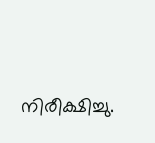നിരീക്ഷിച്ചു.